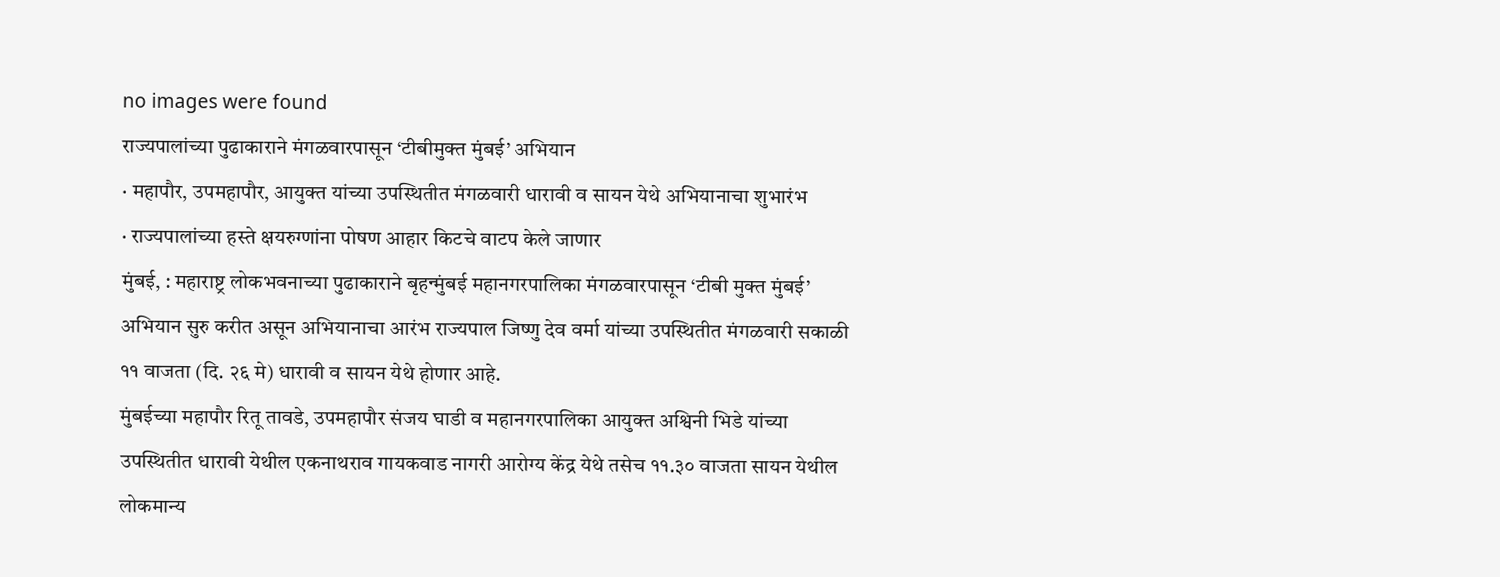no images were found
राज्यपालांच्या पुढाकाराने मंगळवारपासून ‘टीबीमुक्त मुंबई’ अभियान
· महापौर, उपमहापौर, आयुक्त यांच्या उपस्थितीत मंगळवारी धारावी व सायन येथे अभियानाचा शुभारंभ
· राज्यपालांच्या हस्ते क्षयरुग्णांना पोषण आहार किटचे वाटप केले जाणार
मुंबई, : महाराष्ट्र लोकभवनाच्या पुढाकाराने बृहन्मुंबई महानगरपालिका मंगळवारपासून ‘टीबी मुक्त मुंबई’ अभियान सुरु करीत असून अभियानाचा आरंभ राज्यपाल जिष्णु देव वर्मा यांच्या उपस्थितीत मंगळवारी सकाळी ११ वाजता (दि. २६ मे) धारावी व सायन येथे होणार आहे.
मुंबईच्या महापौर रितू तावडे, उपमहापौर संजय घाडी व महानगरपालिका आयुक्त अश्विनी भिडे यांच्या उपस्थितीत धारावी येथील एकनाथराव गायकवाड नागरी आरोग्य केंद्र येथे तसेच ११.३० वाजता सायन येथील लोकमान्य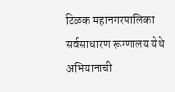टिळक महानगरपालिका सर्वसाधारण रूग्णालय येथे अभियानाची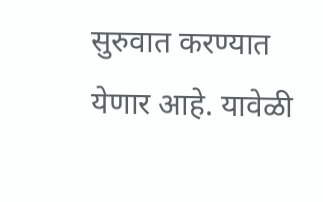सुरुवात करण्यात येणार आहे. यावेळी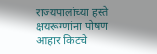राज्यपालांच्या हस्ते क्षयरूग्णांना पोषण आहार किटचे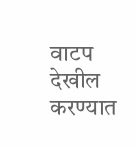वाटप देखील करण्यात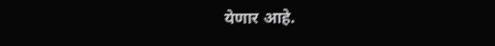येणार आहे.